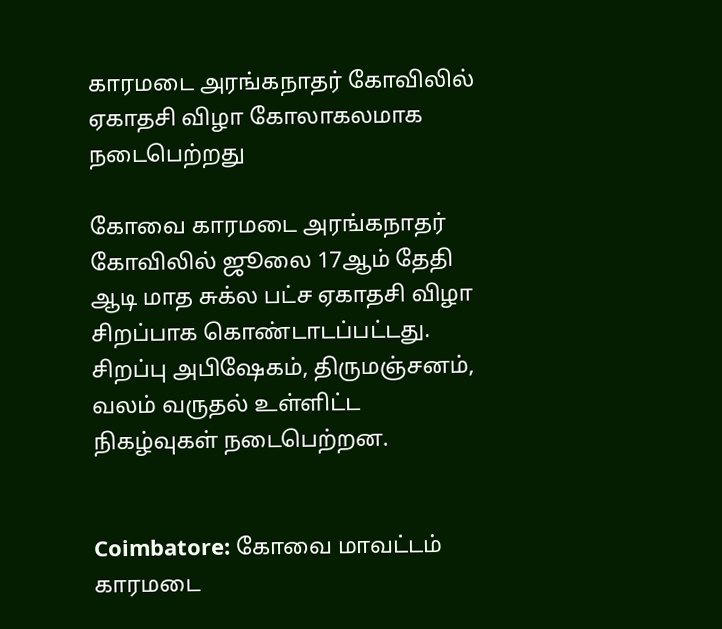காரமடை அரங்கநாதர் கோவிலில் ஏகாதசி விழா கோலாகலமாக நடைபெற்றது

கோவை காரமடை அரங்கநாதர் கோவிலில் ஜூலை 17ஆம் தேதி ஆடி மாத சுக்ல பட்ச ஏகாதசி விழா சிறப்பாக கொண்டாடப்பட்டது. சிறப்பு அபிஷேகம், திருமஞ்சனம், வலம் வருதல் உள்ளிட்ட நிகழ்வுகள் நடைபெற்றன.


Coimbatore: கோவை மாவட்டம் காரமடை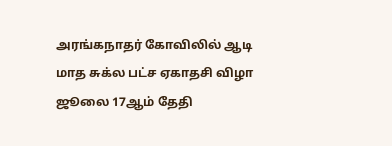அரங்கநாதர் கோவிலில் ஆடி மாத சுக்ல பட்ச ஏகாதசி விழா ஜூலை 17ஆம் தேதி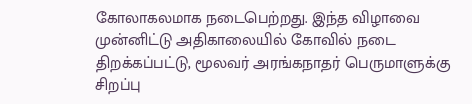கோலாகலமாக நடைபெற்றது. இந்த விழாவை முன்னிட்டு அதிகாலையில் கோவில் நடை திறக்கப்பட்டு, மூலவர் அரங்கநாதர் பெருமாளுக்கு சிறப்பு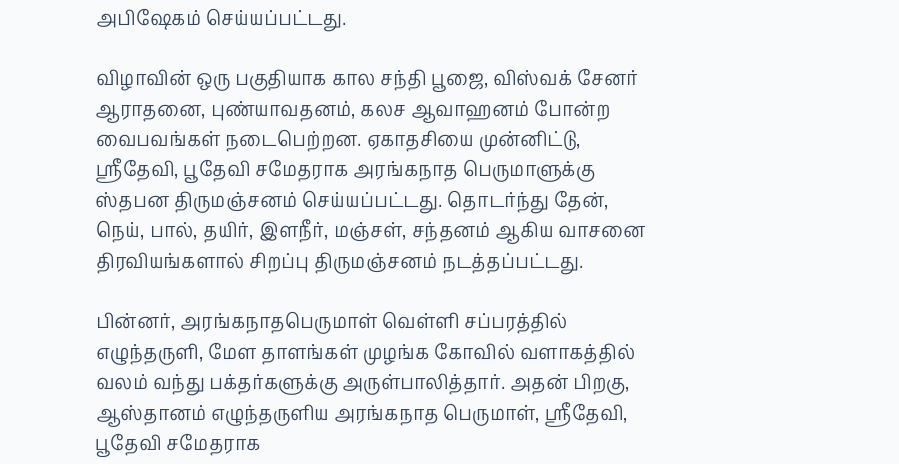அபிஷேகம் செய்யப்பட்டது.

விழாவின் ஒரு பகுதியாக கால சந்தி பூஜை, விஸ்வக் சேனர் ஆராதனை, புண்யாவதனம், கலச ஆவாஹனம் போன்ற வைபவங்கள் நடைபெற்றன. ஏகாதசியை முன்னிட்டு, ஸ்ரீதேவி, பூதேவி சமேதராக அரங்கநாத பெருமாளுக்கு ஸ்தபன திருமஞ்சனம் செய்யப்பட்டது. தொடர்ந்து தேன், நெய், பால், தயிர், இளநீர், மஞ்சள், சந்தனம் ஆகிய வாசனை திரவியங்களால் சிறப்பு திருமஞ்சனம் நடத்தப்பட்டது.

பின்னர், அரங்கநாதபெருமாள் வெள்ளி சப்பரத்தில் எழுந்தருளி, மேள தாளங்கள் முழங்க கோவில் வளாகத்தில் வலம் வந்து பக்தர்களுக்கு அருள்பாலித்தார். அதன் பிறகு, ஆஸ்தானம் எழுந்தருளிய அரங்கநாத பெருமாள், ஸ்ரீதேவி, பூதேவி சமேதராக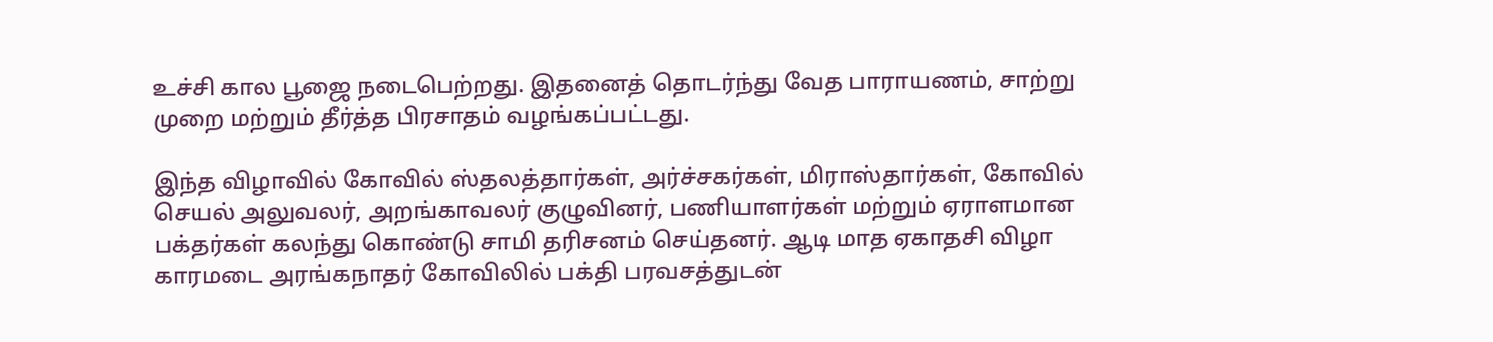உச்சி கால பூஜை நடைபெற்றது. இதனைத் தொடர்ந்து வேத பாராயணம், சாற்று முறை மற்றும் தீர்த்த பிரசாதம் வழங்கப்பட்டது.

இந்த விழாவில் கோவில் ஸ்தலத்தார்கள், அர்ச்சகர்கள், மிராஸ்தார்கள், கோவில் செயல் அலுவலர், அறங்காவலர் குழுவினர், பணியாளர்கள் மற்றும் ஏராளமான பக்தர்கள் கலந்து கொண்டு சாமி தரிசனம் செய்தனர். ஆடி மாத ஏகாதசி விழா காரமடை அரங்கநாதர் கோவிலில் பக்தி பரவசத்துடன்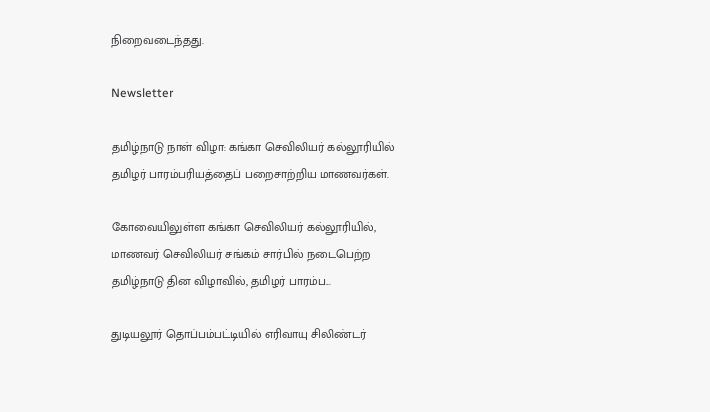நிறைவடைந்தது.

Newsletter

தமிழ்நாடு நாள் விழா: கங்கா செவிலியர் கல்லூரியில் தமிழர் பாரம்பரியத்தைப் பறைசாற்றிய மாணவர்கள்.

கோவையிலுள்ள கங்கா செவிலியர் கல்லூரியில், மாணவர் செவிலியர் சங்கம் சார்பில் நடைபெற்ற தமிழ்நாடு தின விழாவில், தமிழர் பாரம்ப...

துடியலூர் தொப்பம்பட்டியில் எரிவாயு சிலிண்டர்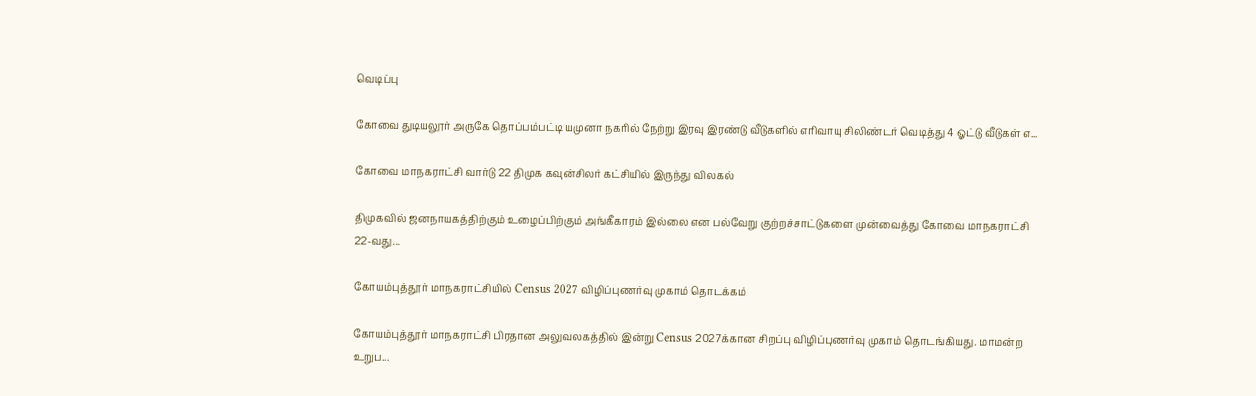வெடிப்பு

கோவை துடியலூர் அருகே தொப்பம்பட்டி யமுனா நகரில் நேற்று இரவு இரண்டு வீடுகளில் எரிவாயு சிலிண்டர் வெடித்து 4 ஓட்டு வீடுகள் எ...

கோவை மாநகராட்சி வார்டு 22 திமுக கவுன்சிலர் கட்சியில் இருந்து விலகல்

திமுகவில் ஜனநாயகத்திற்கும் உழைப்பிற்கும் அங்கீகாரம் இல்லை என பல்வேறு குற்றச்சாட்டுகளை முன்வைத்து கோவை மாநகராட்சி 22-வது...

கோயம்புத்தூர் மாநகராட்சியில் Census 2027 விழிப்புணர்வு முகாம் தொடக்கம்

கோயம்புத்தூர் மாநகராட்சி பிரதான அலுவலகத்தில் இன்று Census 2027க்கான சிறப்பு விழிப்புணர்வு முகாம் தொடங்கியது. மாமன்ற உறுப...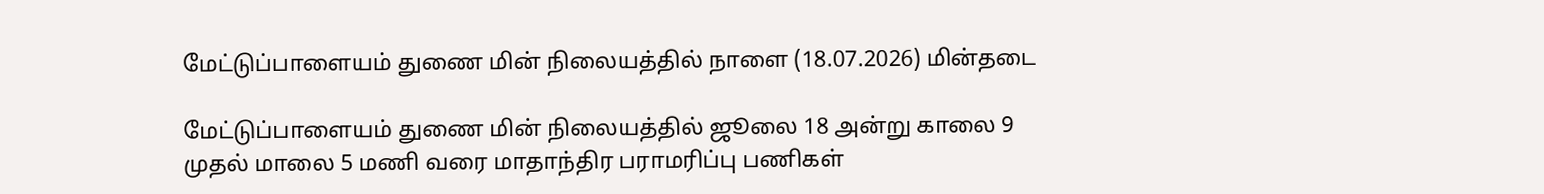மேட்டுப்பாளையம் துணை மின் நிலையத்தில் நாளை (18.07.2026) மின்தடை

மேட்டுப்பாளையம் துணை மின் நிலையத்தில் ஜூலை 18 அன்று காலை 9 முதல் மாலை 5 மணி வரை மாதாந்திர பராமரிப்பு பணிகள்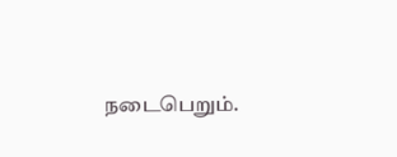நடைபெறும்.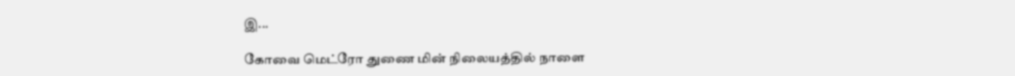இ...

கோவை மெட்ரோ துணை மின் நிலையத்தில் நாளை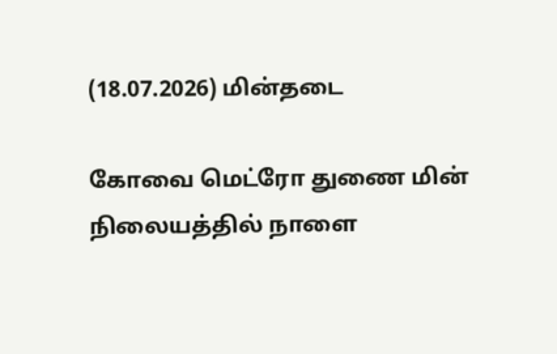(18.07.2026) மின்தடை

கோவை மெட்ரோ துணை மின் நிலையத்தில் நாளை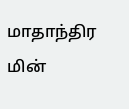மாதாந்திர மின்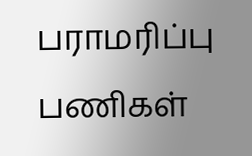பராமரிப்பு பணிகள்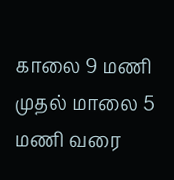காலை 9 மணி முதல் மாலை 5 மணி வரை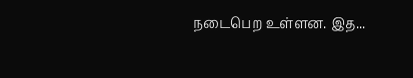நடைபெற உள்ளன. இத...